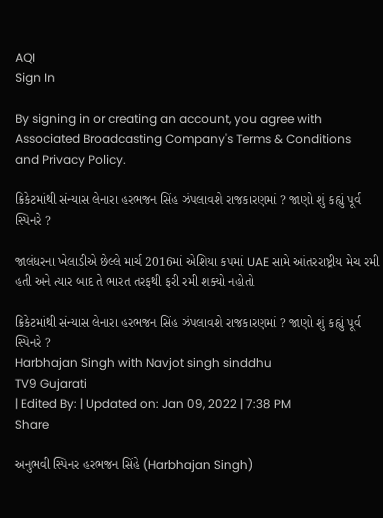AQI
Sign In

By signing in or creating an account, you agree with Associated Broadcasting Company's Terms & Conditions and Privacy Policy.

ક્રિકેટમાંથી સંન્યાસ લેનારા હરભજન સિંહ ઝંપલાવશે રાજકારણમાં ? જાણો શું કહ્યું પૂર્વ સ્પિનરે ?

જાલંધરના ખેલાડીએ છેલ્લે માર્ચ 2016માં એશિયા કપમાં UAE સામે આંતરરાષ્ટ્રીય મેચ રમી હતી અને ત્યાર બાદ તે ભારત તરફથી ફરી રમી શક્યો નહોતો

ક્રિકેટમાંથી સંન્યાસ લેનારા હરભજન સિંહ ઝંપલાવશે રાજકારણમાં ? જાણો શું કહ્યું પૂર્વ સ્પિનરે ?
Harbhajan Singh with Navjot singh sinddhu
TV9 Gujarati
| Edited By: | Updated on: Jan 09, 2022 | 7:38 PM
Share

અનુભવી સ્પિનર હરભજન સિંહે (Harbhajan Singh)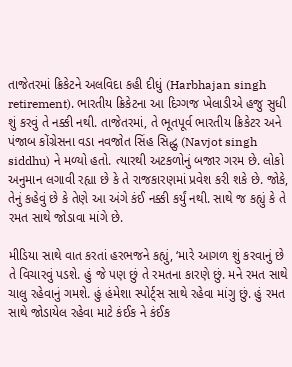તાજેતરમાં ક્રિકેટને અલવિદા કહી દીધું (Harbhajan singh retirement). ભારતીય ક્રિકેટના આ દિગ્ગજ ખેલાડીએ હજુ સુધી શું કરવું તે નક્કી નથી. તાજેતરમાં, તે ભૂતપૂર્વ ભારતીય ક્રિકેટર અને પંજાબ કોંગ્રેસના વડા નવજોત સિંહ સિદ્ધુ (Navjot singh siddhu) ને મળ્યો હતો. ત્યારથી અટકળોનું બજાર ગરમ છે. લોકો અનુમાન લગાવી રહ્યા છે કે તે રાજકારણમાં પ્રવેશ કરી શકે છે. જોકે, તેનું કહેવું છે કે તેણે આ અંગે કંઈ નક્કી કર્યું નથી. સાથે જ કહ્યું કે તે રમત સાથે જોડાવા માંગે છે.

મીડિયા સાથે વાત કરતાં હરભજને કહ્યું, ‘મારે આગળ શું કરવાનું છે તે વિચારવું પડશે. હું જે પણ છું તે રમતના કારણે છું. મને રમત સાથે ચાલુ રહેવાનું ગમશે. હું હંમેશા સ્પોર્ટ્સ સાથે રહેવા માંગુ છું. હું રમત સાથે જોડાયેલ રહેવા માટે કંઈક ને કંઈક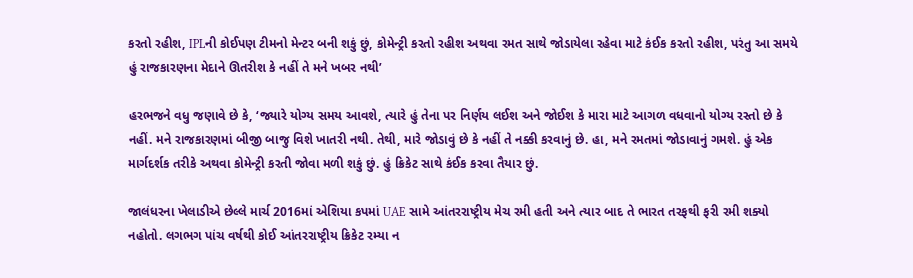કરતો રહીશ, IPLની કોઈપણ ટીમનો મેન્ટર બની શકું છું, કોમેન્ટ્રી કરતો રહીશ અથવા રમત સાથે જોડાયેલા રહેવા માટે કંઈક કરતો રહીશ, પરંતુ આ સમયે હું રાજકારણના મેદાને ઊતરીશ કે નહીં તે મને ખબર નથી’

હરભજને વધુ જણાવે છે કે, ‘જ્યારે યોગ્ય સમય આવશે, ત્યારે હું તેના પર નિર્ણય લઈશ અને જોઈશ કે મારા માટે આગળ વધવાનો યોગ્ય રસ્તો છે કે નહીં. મને રાજકારણમાં બીજી બાજુ વિશે ખાતરી નથી. તેથી, મારે જોડાવું છે કે નહીં તે નક્કી કરવાનું છે. હા, મને રમતમાં જોડાવાનું ગમશે. હું એક માર્ગદર્શક તરીકે અથવા કોમેન્ટ્રી કરતી જોવા મળી શકું છું. હું ક્રિકેટ સાથે કંઈક કરવા તૈયાર છું.

જાલંધરના ખેલાડીએ છેલ્લે માર્ચ 2016માં એશિયા કપમાં UAE સામે આંતરરાષ્ટ્રીય મેચ રમી હતી અને ત્યાર બાદ તે ભારત તરફથી ફરી રમી શક્યો નહોતો. લગભગ પાંચ વર્ષથી કોઈ આંતરરાષ્ટ્રીય ક્રિકેટ રમ્યા ન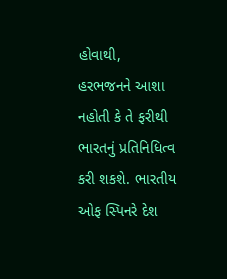હોવાથી, હરભજનને આશા નહોતી કે તે ફરીથી ભારતનું પ્રતિનિધિત્વ કરી શકશે. ભારતીય ઓફ સ્પિનરે દેશ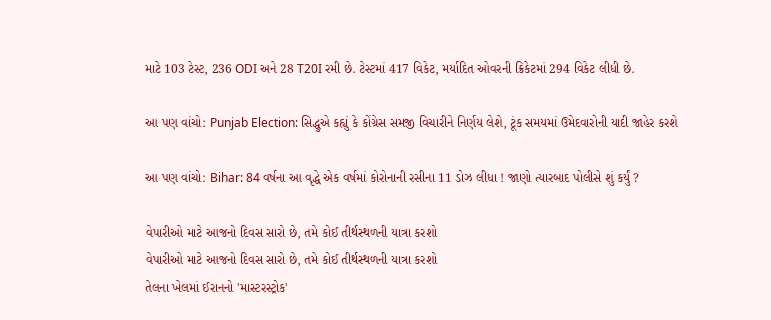માટે 103 ટેસ્ટ, 236 ODI અને 28 T20I રમી છે. ટેસ્ટમાં 417 વિકેટ, મર્યાદિત ઓવરની ક્રિકેટમાં 294 વિકેટ લીધી છે.

આ પણ વાંચો: Punjab Election: સિદ્ધુએ કહ્યું કે કોંગ્રેસ સમજી વિચારીને નિર્ણય લેશે, ટૂંક સમયમાં ઉમેદવારોની યાદી જાહેર કરશે

આ પણ વાંચો: Bihar: 84 વર્ષના આ વૃદ્ધે એક વર્ષમાં કોરોનાની રસીના 11 ડોઝ લીધા ! જાણો ત્યારબાદ પોલીસે શું કર્યું ?

વેપારીઓ માટે આજનો દિવસ સારો છે, તમે કોઈ તીર્થસ્થળની યાત્રા કરશો
વેપારીઓ માટે આજનો દિવસ સારો છે, તમે કોઈ તીર્થસ્થળની યાત્રા કરશો
તેલના ખેલમાં ઈરાનનો 'માસ્ટરસ્ટ્રોક'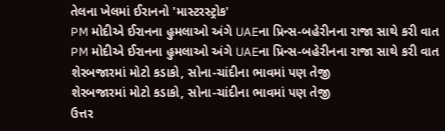તેલના ખેલમાં ઈરાનનો 'માસ્ટરસ્ટ્રોક'
PM મોદીએ ઈરાનના હુમલાઓ અંગે UAEના પ્રિન્સ-બહેરીનના રાજા સાથે કરી વાત
PM મોદીએ ઈરાનના હુમલાઓ અંગે UAEના પ્રિન્સ-બહેરીનના રાજા સાથે કરી વાત
શેરબજારમાં મોટો કડાકો, સોના-ચાંદીના ભાવમાં પણ તેજી
શેરબજારમાં મોટો કડાકો, સોના-ચાંદીના ભાવમાં પણ તેજી
ઉત્તર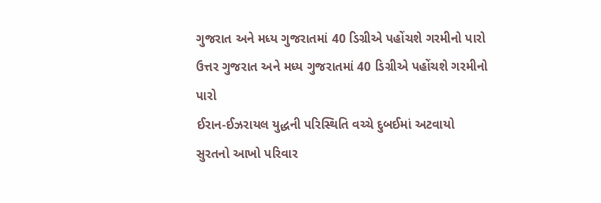ગુજરાત અને મધ્ય ગુજરાતમાં 40 ડિગ્રીએ પહોંચશે ગરમીનો પારો
ઉત્તર ગુજરાત અને મધ્ય ગુજરાતમાં 40 ડિગ્રીએ પહોંચશે ગરમીનો પારો
ઈરાન-ઈઝરાયલ યુદ્ધની પરિસ્થિતિ વચ્ચે દુબઈમાં અટવાયો સુરતનો આખો પરિવાર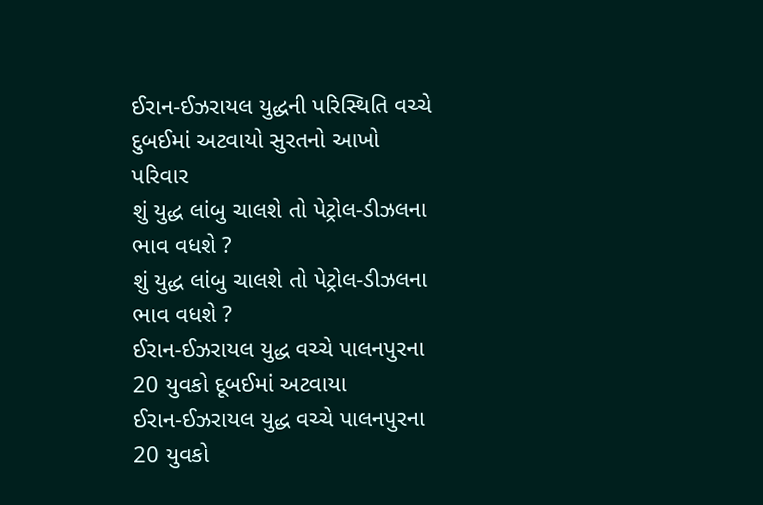ઈરાન-ઈઝરાયલ યુદ્ધની પરિસ્થિતિ વચ્ચે દુબઈમાં અટવાયો સુરતનો આખો પરિવાર
શું યુદ્ધ લાંબુ ચાલશે તો પેટ્રોલ-ડીઝલના ભાવ વધશે ?
શું યુદ્ધ લાંબુ ચાલશે તો પેટ્રોલ-ડીઝલના ભાવ વધશે ?
ઈરાન-ઈઝરાયલ યુદ્ધ વચ્ચે પાલનપુરના 20 યુવકો દૂબઈમાં અટવાયા
ઈરાન-ઈઝરાયલ યુદ્ધ વચ્ચે પાલનપુરના 20 યુવકો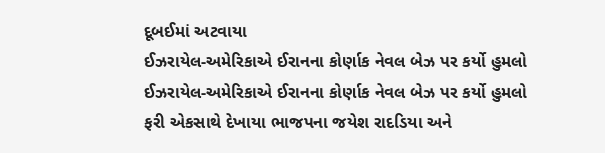દૂબઈમાં અટવાયા
ઈઝરાયેલ-અમેરિકાએ ઈરાનના કોર્ણાક નેવલ બેઝ પર કર્યો હુમલો
ઈઝરાયેલ-અમેરિકાએ ઈરાનના કોર્ણાક નેવલ બેઝ પર કર્યો હુમલો
ફરી એકસાથે દેખાયા ભાજપના જયેશ રાદડિયા અને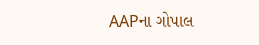AAPના ગોપાલ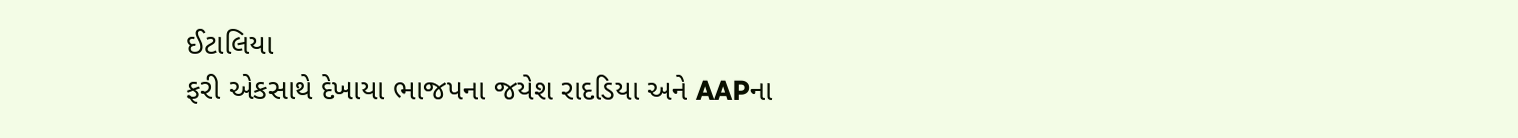ઈટાલિયા
ફરી એકસાથે દેખાયા ભાજપના જયેશ રાદડિયા અને AAPના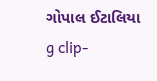ગોપાલ ઈટાલિયા
g clip-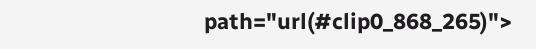path="url(#clip0_868_265)">